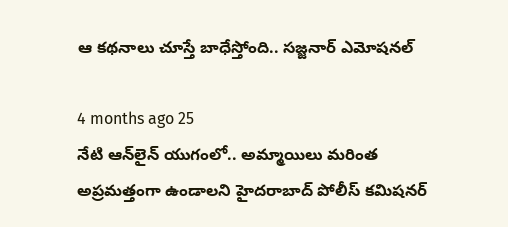ఆ కథనాలు చూస్తే బాధేస్తోంది.. సజ్జనార్ ఎమోషనల్

4 months ago 25
నేటి ఆన్‌లైన్ యుగంలో.. అమ్మాయిలు మరింత అప్రమత్తంగా ఉండాలని హైదరాబాద్ పోలీస్ కమిషనర్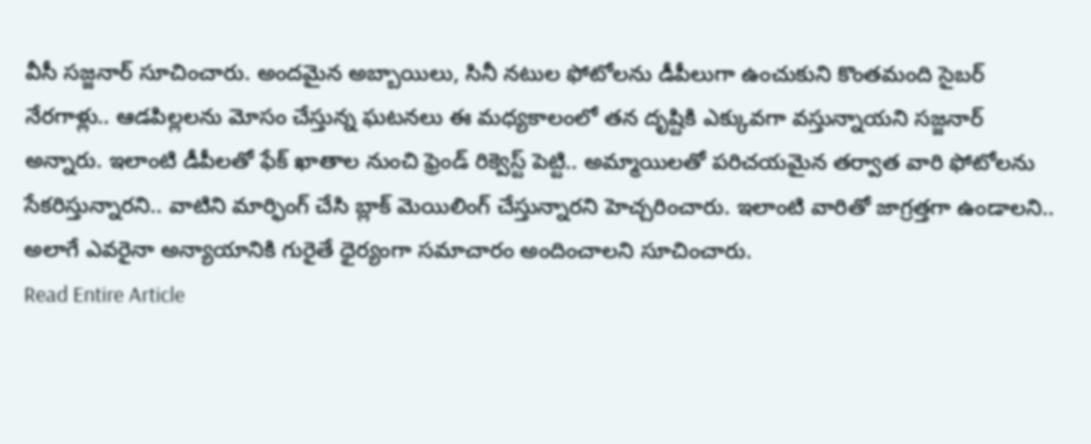వీసీ సజ్జనార్ సూచించారు. అందమైన అబ్బాయిలు, సినీ నటుల ఫోటోలను డీపీలుగా ఉంచుకుని కొంతమంది సైబర్ నేరగాళ్లు.. ఆడపిల్లలను మోసం చేస్తున్న ఘటనలు ఈ మధ్యకాలంలో తన దృష్టికి ఎక్కువగా వస్తున్నాయని సజ్జనార్ అన్నారు. ఇలాంటి డీపీలతో ఫేక్ ఖాతాల నుంచి ఫ్రెండ్ రిక్వెస్ట్ పెట్టి.. అమ్మాయిలతో పరిచయమైన తర్వాత వారి ఫోటోలను సేకరిస్తున్నారని.. వాటిని మార్ఫింగ్ చేసి బ్లాక్ మెయిలింగ్ చేస్తున్నారని హెచ్చరించారు. ఇలాంటి వారితో జాగ్రత్తగా ఉండాలని.. అలాగే ఎవరైనా అన్యాయానికి గురైతే ధైర్యంగా సమాచారం అందించాలని సూచించారు.
Read Entire Article